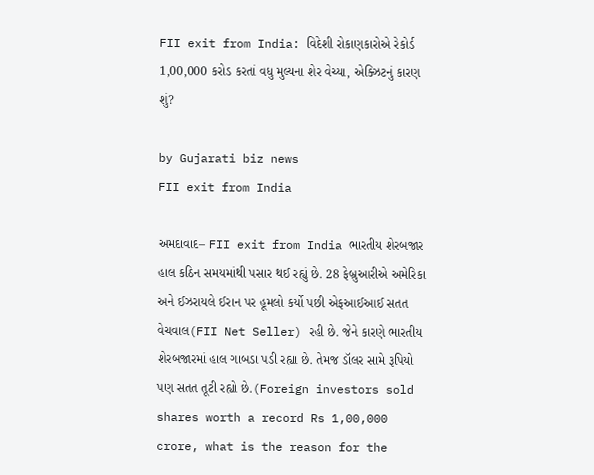FII exit from India: વિદેશી રોકાણકારોએ રેકોર્ડ 1,00,000 કરોડ કરતાં વધુ મુલ્યના શેર વેચ્યા, એક્ઝિટનું કારણ શું?

by Gujarati biz news
FII exit from India

અમદાવાદ– FII exit from India ભારતીય શેરબજાર હાલ કઠિન સમયમાંથી પસાર થઈ રહ્યું છે. 28 ફેબ્રુઆરીએ અમેરિકા અને ઈઝરાયલે ઈરાન પર હૂમલો કર્યો પછી એફઆઈઆઈ સતત વેચવાલ(FII Net Seller) રહી છે. જેને કારણે ભારતીય શેરબજારમાં હાલ ગાબડા પડી રહ્યા છે. તેમજ ડૉલર સામે રૂપિયો પણ સતત તૂટી રહ્યો છે.(Foreign investors sold shares worth a record Rs 1,00,000 crore, what is the reason for the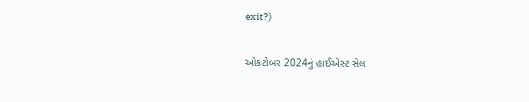exit?)

ઓકટોબર 2024નું હાઈએસ્ટ સેલ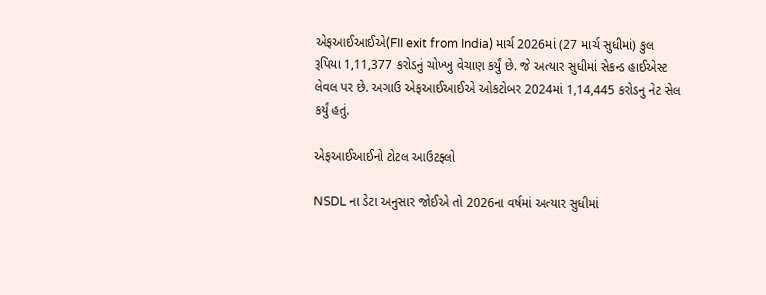એફઆઈઆઈએ(FII exit from India) માર્ચ 2026માં (27 માર્ચ સુધીમાં) કુલ રૂપિયા 1,11,377 કરોડનું ચોખ્ખુ વેચાણ કર્યું છે. જે અત્યાર સુધીમાં સેકન્ડ હાઈએસ્ટ લેવલ પર છે. અગાઉ એફઆઈઆઈએ ઓકટોબર 2024માં 1,14,445 કરોડનુ નેટ સેલ કર્યું હતું.

એફઆઈઆઈનો ટોટલ આઉટફ્લો

NSDL ના ડેટા અનુસાર જોઈએ તો 2026ના વર્ષમાં અત્યાર સુધીમાં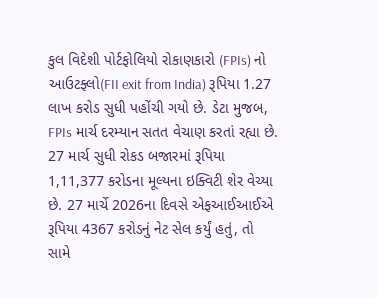કુલ વિદેશી પોર્ટફોલિયો રોકાણકારો (FPIs) નો આઉટફ્લો(FII exit from India) રૂપિયા 1.27 લાખ કરોડ સુધી પહોંચી ગયો છે. ડેટા મુજબ, FPIs માર્ચ દરમ્યાન સતત વેચાણ કરતાં રહ્યા છે. 27 માર્ચ સુધી રોકડ બજારમાં રૂપિયા 1,11,377 કરોડના મૂલ્યના ઇક્વિટી શેર વેચ્યા છે. 27 માર્ચે 2026ના દિવસે એફઆઈઆઈએ રૂપિયા 4367 કરોડનું નેટ સેલ કર્યું હતું, તો સામે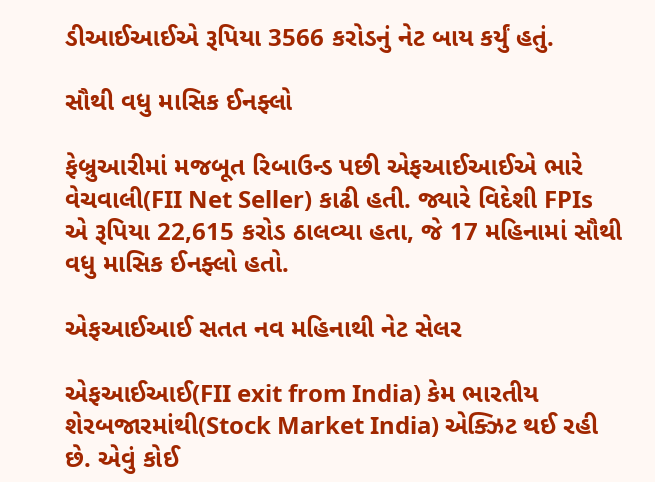ડીઆઈઆઈએ રૂપિયા 3566 કરોડનું નેટ બાય કર્યું હતું.

સૌથી વધુ માસિક ઈનફ્લો

ફેબ્રુઆરીમાં મજબૂત રિબાઉન્ડ પછી એફઆઈઆઈએ ભારે વેચવાલી(FII Net Seller) કાઢી હતી. જ્યારે વિદેશી FPIs એ રૂપિયા 22,615 કરોડ ઠાલવ્યા હતા, જે 17 મહિનામાં સૌથી વધુ માસિક ઈનફ્લો હતો.

એફઆઈઆઈ સતત નવ મહિનાથી નેટ સેલર

એફઆઈઆઈ(FII exit from India) કેમ ભારતીય શેરબજારમાંથી(Stock Market India) એક્ઝિટ થઈ રહી છે. એવું કોઈ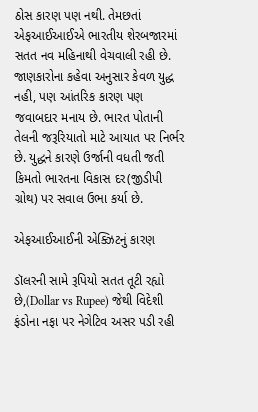ઠોસ કારણ પણ નથી. તેમછતાં એફઆઈઆઈએ ભારતીય શેરબજારમાં સતત નવ મહિનાથી વેચવાલી રહી છે. જાણકારોના કહેવા અનુસાર કેવળ યુદ્ધ નહી, પણ આંતરિક કારણ પણ જવાબદાર મનાય છે. ભારત પોતાની તેલની જરૂરિયાતો માટે આયાત પર નિર્ભર છે. યુદ્ધને કારણે ઉર્જાની વધતી જતી કિમતો ભારતના વિકાસ દર(જીડીપી ગ્રોથ) પર સવાલ ઉભા કર્યા છે.

એફઆઈઆઈની એક્ઝિટનું કારણ

ડૉલરની સામે રૂપિયો સતત તૂટી રહ્યો છે,(Dollar vs Rupee) જેથી વિદેશી ફંડોના નફા પર નેગેટિવ અસર પડી રહી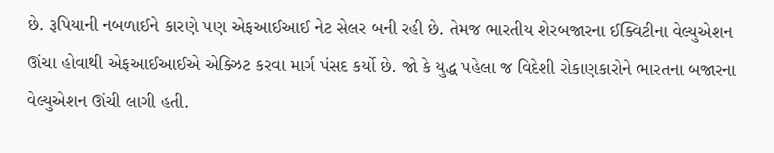છે. રૂપિયાની નબળાઈને કારણે પણ એફઆઈઆઈ નેટ સેલર બની રહી છે. તેમજ ભારતીય શેરબજારના ઈક્વિટીના વેલ્યુએશન ઊંચા હોવાથી એફઆઈઆઈએ એક્ઝિટ કરવા માર્ગ પંસદ કર્યો છે. જો કે યુદ્ધ પહેલા જ વિદેશી રોકાણકારોને ભારતના બજારના વેલ્યુએશન ઊંચી લાગી હતી.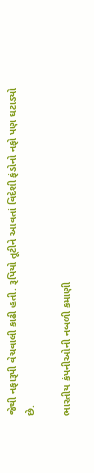જેથી નફારૂપી વેચવાલી કાઢી હતી. રૂપિયો તૂટીને આવતાં વિદેશી ફંડોનો નફો પણ ઘટાડ્યો છે.

ભારતીય કંપનીઓની નબળી કમાણી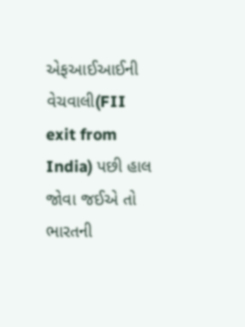એફઆઈઆઈની વેચવાલી(FII exit from India) પછી હાલ જોવા જઈએ તો ભારતની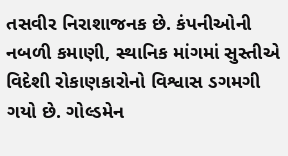તસવીર નિરાશાજનક છે. કંપનીઓની નબળી કમાણી, સ્થાનિક માંગમાં સુસ્તીએ વિદેશી રોકાણકારોનો વિશ્વાસ ડગમગી ગયો છે. ગોલ્ડમેન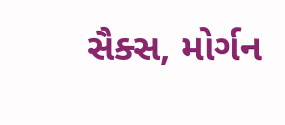સૈક્સ, મોર્ગન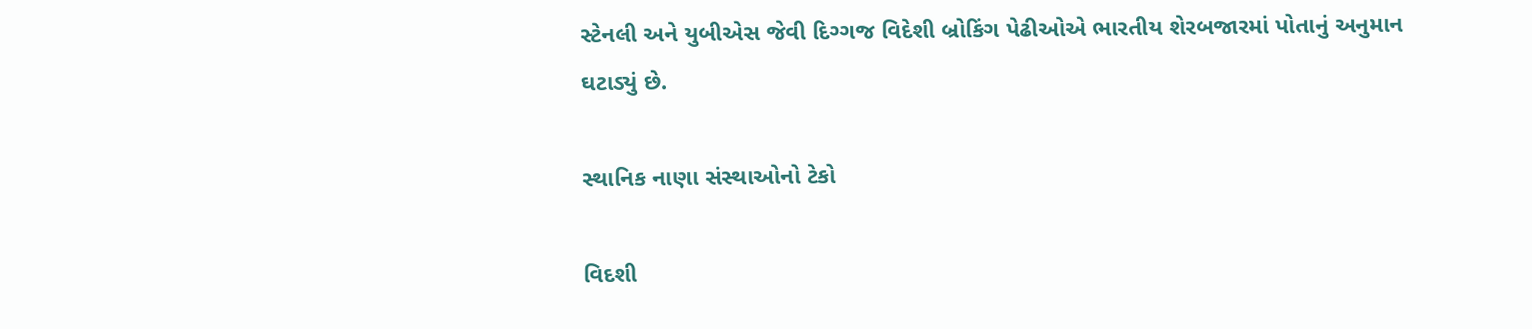સ્ટેનલી અને યુબીએસ જેવી દિગ્ગજ વિદેશી બ્રોકિંગ પેઢીઓએ ભારતીય શેરબજારમાં પોતાનું અનુમાન ઘટાડ્યું છે.

સ્થાનિક નાણા સંસ્થાઓનો ટેકો

વિદશી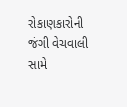રોકાણકારોની જંગી વેચવાલી સામે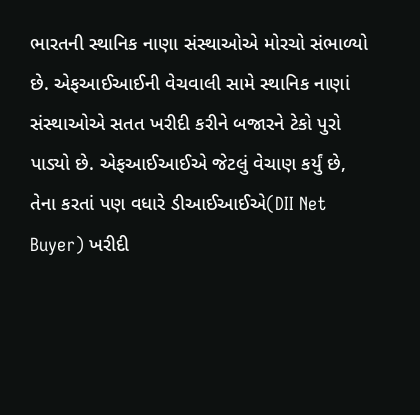ભારતની સ્થાનિક નાણા સંસ્થાઓએ મોરચો સંભાળ્યો છે. એફઆઈઆઈની વેચવાલી સામે સ્થાનિક નાણાં સંસ્થાઓએ સતત ખરીદી કરીને બજારને ટેકો પુરો પાડ્યો છે. એફઆઈઆઈએ જેટલું વેચાણ કર્યું છે, તેના કરતાં પણ વધારે ડીઆઈઆઈએ(DII Net Buyer) ખરીદી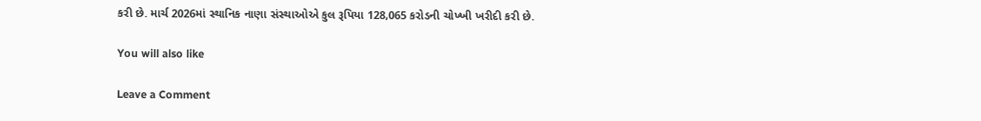કરી છે. માર્ચ 2026માં સ્થાનિક નાણા સંસ્થાઓએ કુલ રૂપિયા 128,065 કરોડની ચોખ્ખી ખરીદી કરી છે.

You will also like

Leave a Comment